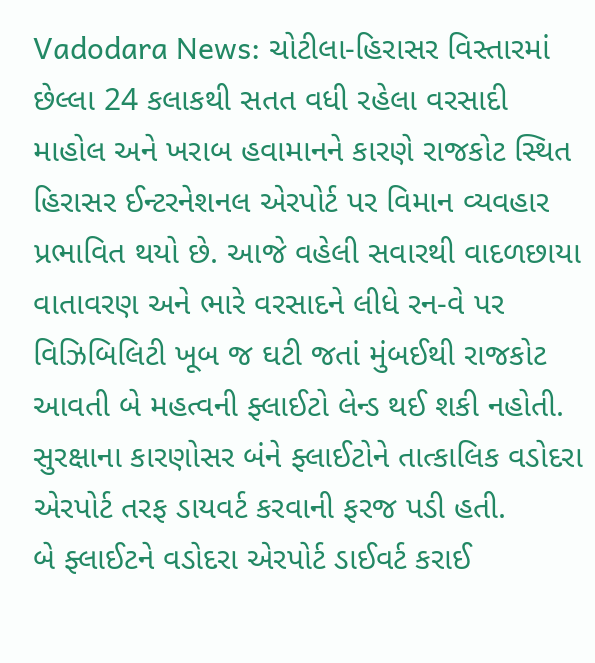Vadodara News: ચોટીલા-હિરાસર વિસ્તારમાં છેલ્લા 24 કલાકથી સતત વધી રહેલા વરસાદી માહોલ અને ખરાબ હવામાનને કારણે રાજકોટ સ્થિત હિરાસર ઈન્ટરનેશનલ એરપોર્ટ પર વિમાન વ્યવહાર પ્રભાવિત થયો છે. આજે વહેલી સવારથી વાદળછાયા વાતાવરણ અને ભારે વરસાદને લીધે રન-વે પર વિઝિબિલિટી ખૂબ જ ઘટી જતાં મુંબઈથી રાજકોટ આવતી બે મહત્વની ફ્લાઈટો લેન્ડ થઈ શકી નહોતી. સુરક્ષાના કારણોસર બંને ફ્લાઈટોને તાત્કાલિક વડોદરા એરપોર્ટ તરફ ડાયવર્ટ કરવાની ફરજ પડી હતી.
બે ફ્લાઈટને વડોદરા એરપોર્ટ ડાઈવર્ટ કરાઈ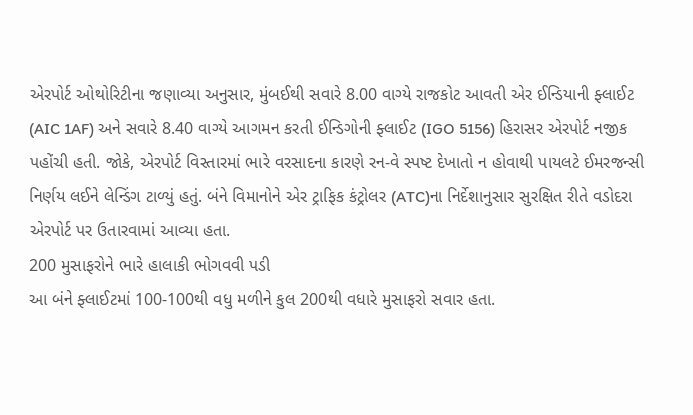એરપોર્ટ ઓથોરિટીના જણાવ્યા અનુસાર, મુંબઈથી સવારે 8.00 વાગ્યે રાજકોટ આવતી એર ઈન્ડિયાની ફ્લાઈટ (AIC 1AF) અને સવારે 8.40 વાગ્યે આગમન કરતી ઈન્ડિગોની ફ્લાઈટ (IGO 5156) હિરાસર એરપોર્ટ નજીક પહોંચી હતી. જોકે, એરપોર્ટ વિસ્તારમાં ભારે વરસાદના કારણે રન-વે સ્પષ્ટ દેખાતો ન હોવાથી પાયલટે ઈમરજન્સી નિર્ણય લઈને લેન્ડિંગ ટાળ્યું હતું. બંને વિમાનોને એર ટ્રાફિક કંટ્રોલર (ATC)ના નિર્દેશાનુસાર સુરક્ષિત રીતે વડોદરા એરપોર્ટ પર ઉતારવામાં આવ્યા હતા.
200 મુસાફરોને ભારે હાલાકી ભોગવવી પડી
આ બંને ફ્લાઈટમાં 100-100થી વધુ મળીને કુલ 200થી વધારે મુસાફરો સવાર હતા.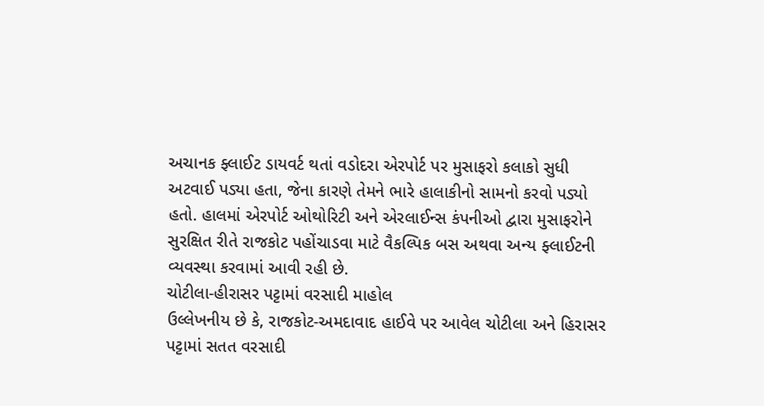અચાનક ફ્લાઈટ ડાયવર્ટ થતાં વડોદરા એરપોર્ટ પર મુસાફરો કલાકો સુધી અટવાઈ પડ્યા હતા, જેના કારણે તેમને ભારે હાલાકીનો સામનો કરવો પડ્યો હતો. હાલમાં એરપોર્ટ ઓથોરિટી અને એરલાઈન્સ કંપનીઓ દ્વારા મુસાફરોને સુરક્ષિત રીતે રાજકોટ પહોંચાડવા માટે વૈકલ્પિક બસ અથવા અન્ય ફ્લાઈટની વ્યવસ્થા કરવામાં આવી રહી છે.
ચોટીલા-હીરાસર પટ્ટામાં વરસાદી માહોલ
ઉલ્લેખનીય છે કે, રાજકોટ-અમદાવાદ હાઈવે પર આવેલ ચોટીલા અને હિરાસર પટ્ટામાં સતત વરસાદી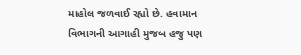માહોલ જળવાઈ રહ્યો છે. હવામાન વિભાગની આગાહી મુજબ હજુ પણ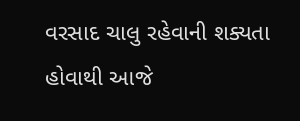વરસાદ ચાલુ રહેવાની શક્યતા હોવાથી આજે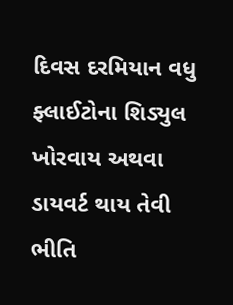દિવસ દરમિયાન વધુ ફ્લાઈટોના શિડ્યુલ ખોરવાય અથવા ડાયવર્ટ થાય તેવી ભીતિ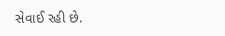સેવાઈ રહી છે.